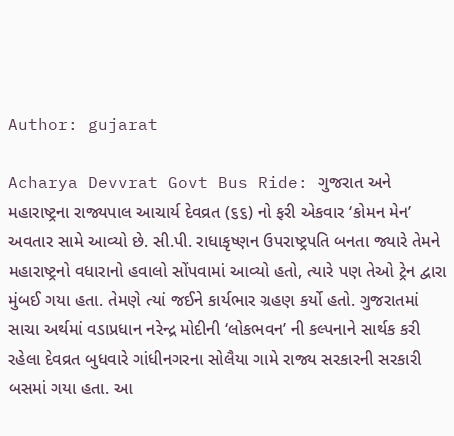Author: gujarat

Acharya Devvrat Govt Bus Ride: ગુજરાત અને મહારાષ્ટ્રના રાજ્યપાલ આચાર્ય દેવવ્રત (૬૬) નો ફરી એકવાર ‘કોમન મેન’ અવતાર સામે આવ્યો છે. સી.પી. રાધાકૃષ્ણન ઉપરાષ્ટ્રપતિ બનતા જ્યારે તેમને મહારાષ્ટ્રનો વધારાનો હવાલો સોંપવામાં આવ્યો હતો, ત્યારે પણ તેઓ ટ્રેન દ્વારા મુંબઈ ગયા હતા. તેમણે ત્યાં જઈને કાર્યભાર ગ્રહણ કર્યો હતો. ગુજરાતમાં સાચા અર્થમાં વડાપ્રધાન નરેન્દ્ર મોદીની ‘લોકભવન’ ની કલ્પનાને સાર્થક કરી રહેલા દેવવ્રત બુધવારે ગાંધીનગરના સોલૈયા ગામે રાજ્ય સરકારની સરકારી બસમાં ગયા હતા. આ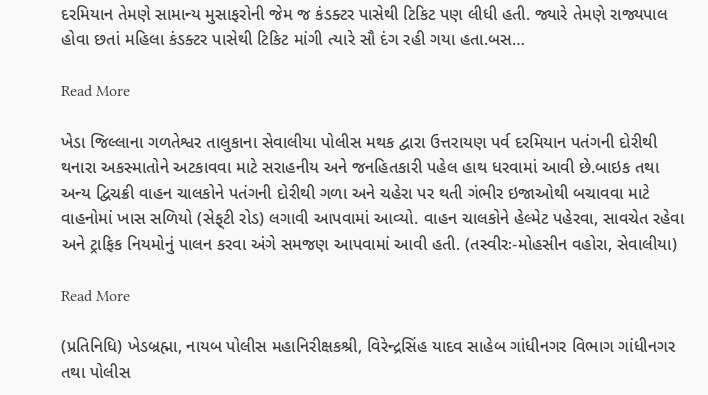દરમિયાન તેમણે સામાન્ય મુસાફરોની જેમ જ કંડક્ટર પાસેથી ટિકિટ પણ લીધી હતી. જ્યારે તેમણે રાજ્યપાલ હોવા છતાં મહિલા કંડક્ટર પાસેથી ટિકિટ માંગી ત્યારે સૌ દંગ રહી ગયા હતા.બસ…

Read More

ખેડા જિલ્લાના ગળતેશ્વર તાલુકાના સેવાલીયા પોલીસ મથક દ્વારા ઉત્તરાયણ પર્વ દરમિયાન પતંગની દોરીથી થનારા અકસ્માતોને અટકાવવા માટે સરાહનીય અને જનહિતકારી પહેલ હાથ ધરવામાં આવી છે.બાઇક તથા અન્ય દ્વિચક્રી વાહન ચાલકોને પતંગની દોરીથી ગળા અને ચહેરા પર થતી ગંભીર ઇજાઓથી બચાવવા માટે વાહનોમાં ખાસ સળિયો (સેફ્‌ટી રોડ) લગાવી આપવામાં આવ્યો. વાહન ચાલકોને હેલ્મેટ પહેરવા, સાવચેત રહેવા અને ટ્રાફિક નિયમોનું પાલન કરવા અંગે સમજણ આપવામાં આવી હતી. (તસ્વીરઃ-મોહસીન વહોરા, સેવાલીયા)

Read More

(પ્રતિનિધિ) ખેડબ્રહ્મા, નાયબ પોલીસ મહાનિરીક્ષકશ્રી, વિરેન્દ્રસિંહ યાદવ સાહેબ ગાંધીનગર વિભાગ ગાંધીનગર તથા પોલીસ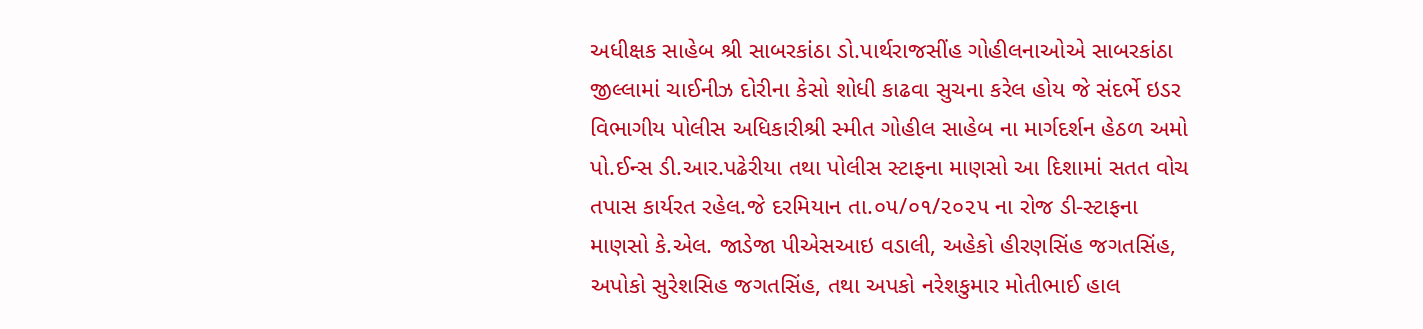અધીક્ષક સાહેબ શ્રી સાબરકાંઠા ડો.પાર્થરાજસીંહ ગોહીલનાઓએ સાબરકાંઠા જીલ્લામાં ચાઈનીઝ દોરીના કેસો શોધી કાઢવા સુચના કરેલ હોય જે સંદર્ભે ઇડર વિભાગીય પોલીસ અધિકારીશ્રી સ્મીત ગોહીલ સાહેબ ના માર્ગદર્શન હેઠળ અમો પો.ઈન્સ ડી.આર.પઢેરીયા તથા પોલીસ સ્ટાફના માણસો આ દિશામાં સતત વોચ તપાસ કાર્યરત રહેલ.જે દરમિયાન તા.૦૫/૦૧/૨૦૨૫ ના રોજ ડી-સ્ટાફના માણસો કે.એલ. જાડેજા પીએસઆઇ વડાલી, અહેકો હીરણસિંહ જગતસિંહ, અપોકો સુરેશસિહ જગતસિંહ, તથા અપકો નરેશકુમાર મોતીભાઈ હાલ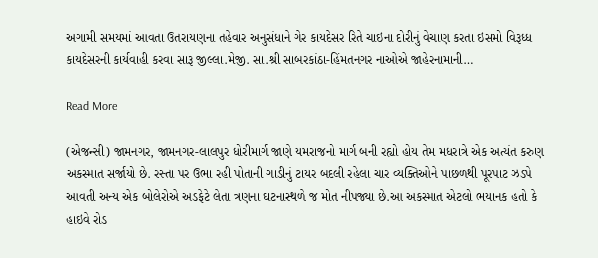અગામી સમયમાં આવતા ઉતરાયણના તહેવાર અનુસંધાને ગેર કાયદેસર રિતે ચાઇના દોરીનું વેચાણ કરતા ઇસમો વિરૂધ્ધ કાયદેસરની કાર્યવાહી કરવા સારૂ જીલ્લા.મેજી. સા.શ્રી સાબરકાંઠા-હિંમતનગર નાઓએ જાહેરનામાની…

Read More

(એજન્સી) જામનગર, જામનગર-લાલપુર ધોરીમાર્ગ જાણે યમરાજનો માર્ગ બની રહ્યો હોય તેમ મધરાત્રે એક અત્યંત કરુણ અકસ્માત સર્જાયો છે. રસ્તા પર ઉભા રહી પોતાની ગાડીનું ટાયર બદલી રહેલા ચાર વ્યક્તિઓને પાછળથી પૂરપાટ ઝડપે આવતી અન્ય એક બોલેરોએ અડફેટે લેતા ત્રણના ઘટનાસ્થળે જ મોત નીપજ્યા છે.આ અકસ્માત એટલો ભયાનક હતો કે હાઇવે રોડ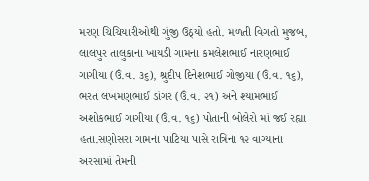મરણ ચિચિયારીઓથી ગુંજી ઉઠ્‌યો હતો. મળતી વિગતો મુજબ, લાલપુર તાલુકાના ખાયડી ગામના કમલેશભાઈ નારણભાઈ ગાગીયા (ઉં.વ. ૩૬), શ્રુદીપ દિનેશભાઈ ગોજીયા (ઉં.વ. ૧૬), ભરત લખમણભાઈ ડાંગર (ઉં.વ. ૨૧) અને શ્યામભાઈ અશોકભાઈ ગાગીયા (ઉં.વ. ૧૬) પોતાની બોલેરો માં જઈ રહ્યા હતા.સણોસરા ગામના પાટિયા પાસે રાત્રિના ૧૨ વાગ્યાના અરસામાં તેમની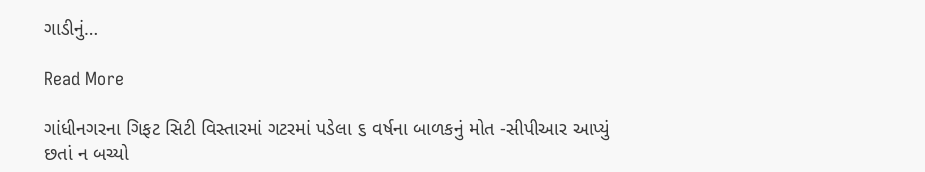ગાડીનું…

Read More

ગાંધીનગરના ગિફટ સિટી વિસ્તારમાં ગટરમાં પડેલા ૬ વર્ષના બાળકનું મોત -સીપીઆર આપ્યું છતાં ન બચ્યો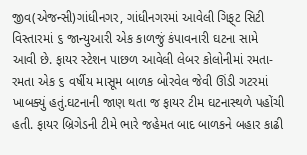જીવ(એજન્સી)ગાંધીનગર, ગાંધીનગરમાં આવેલી ગિફ્‌ટ સિટી વિસ્તારમાં ૬ જાન્યુઆરી એક કાળજું કંપાવનારી ઘટના સામે આવી છે. ફાયર સ્ટેશન પાછળ આવેલી લેબર કોલોનીમાં રમતા-રમતા એક ૬ વર્ષીય માસૂમ બાળક બોરવેલ જેવી ઊંડી ગટરમાં ખાબક્યું હતું.ઘટનાની જાણ થતા જ ફાયર ટીમ ઘટનાસ્થળે પહોંચી હતી. ફાયર બ્રિગેડની ટીમે ભારે જહેમત બાદ બાળકને બહાર કાઢી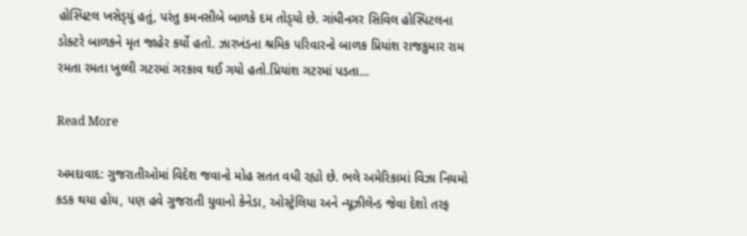હોસ્પિટલ ખસેડ્‌યું હતું, પરંતુ કમનસીબે બાળકે દમ તોડ્‌યો છે. ગાંધીનગર સિવિલ હોસ્પિટલના ડોક્ટરે બાળકને મૃત જાહેર કર્યો હતો. ઝારખંડના શ્રમિક પરિવારનો બાળક પ્રિયાંશ રાજકુમાર રામ રમતા રમતા ખુલ્લી ગટરમાં ગરકાવ થઈ ગયો હતો.પ્રિયાંશ ગટરમાં પડતા…

Read More

અમદાવાદ: ગુજરાતીઓમાં વિદેશ જવાનો મોહ સતત વધી રહ્યો છે. ભલે અમેરિકામાં વિઝા નિયમો કડક થયા હોય, પણ હવે ગુજરાતી યુવાનો કેનેડા, ઓસ્ટ્રેલિયા અને ન્યૂઝીલેન્ડ જેવા દેશો તરફ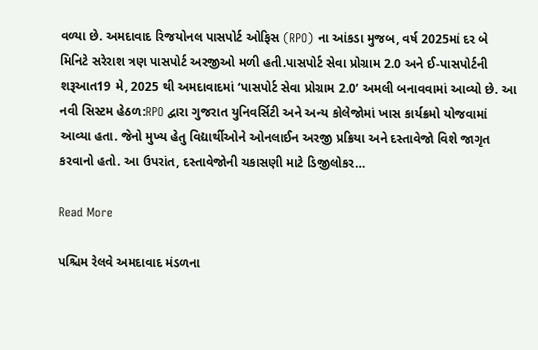વળ્યા છે. અમદાવાદ રિજયોનલ પાસપોર્ટ ઓફિસ (RPO) ના આંકડા મુજબ, વર્ષ 2025માં દર બે મિનિટે સરેરાશ ત્રણ પાસપોર્ટ અરજીઓ મળી હતી.પાસપોર્ટ સેવા પ્રોગ્રામ 2.0 અને ઈ-પાસપોર્ટની શરૂઆત19 મે, 2025 થી અમદાવાદમાં ‘પાસપોર્ટ સેવા પ્રોગ્રામ 2.0’ અમલી બનાવવામાં આવ્યો છે. આ નવી સિસ્ટમ હેઠળ:RPO દ્વારા ગુજરાત યુનિવર્સિટી અને અન્ય કોલેજોમાં ખાસ કાર્યક્રમો યોજવામાં આવ્યા હતા. જેનો મુખ્ય હેતુ વિદ્યાર્થીઓને ઓનલાઈન અરજી પ્રક્રિયા અને દસ્તાવેજો વિશે જાગૃત કરવાનો હતો. આ ઉપરાંત, દસ્તાવેજોની ચકાસણી માટે ડિજીલોકર…

Read More

પશ્ચિમ રેલવે અમદાવાદ મંડળના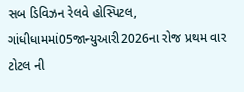સબ ડિવિઝન રેલવે હોસ્પિટલ, ગાંધીધામમાં05જાન્યુઆરી2026ના રોજ પ્રથમ વાર ટોટલ ની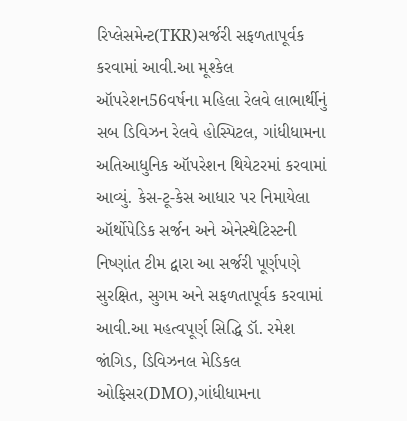રિપ્લેસમેન્ટ(TKR)સર્જરી સફળતાપૂર્વક કરવામાં આવી.આ મૂશ્કેલ ઑપરેશન56વર્ષના મહિલા રેલવે લાભાર્થીનું સબ ડિવિઝન રેલવે હોસ્પિટલ, ગાંધીધામના અતિઆધુનિક ઑપરેશન થિયેટરમાં કરવામાં આવ્યું. કેસ-ટૂ-કેસ આધાર પર નિમાયેલા ઑર્થોપેડિક સર્જન અને એનેસ્થેટિસ્ટની નિષ્ણાંત ટીમ દ્વારા આ સર્જરી પૂર્ણપણે સુરક્ષિત, સુગમ અને સફળતાપૂર્વક કરવામાં આવી.આ મહત્વપૂર્ણ સિદ્ધિ ડૉ. રમેશ જાંગિડ, ડિવિઝનલ મેડિકલ ઓફિસર(DMO),ગાંધીધામના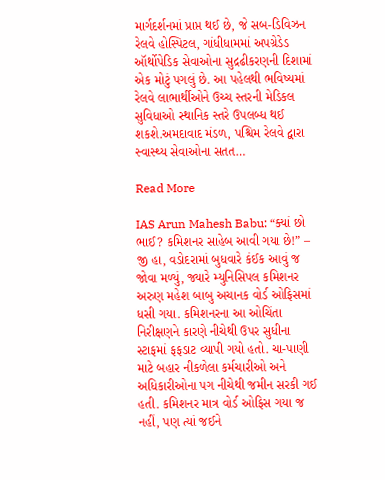માર્ગદર્શનમાં પ્રાપ્ત થઈ છે, જે સબ-ડિવિઝન રેલવે હોસ્પિટલ, ગાંધીધામમાં અપગ્રેડેડ ઑર્થોપેડિક સેવાઓના સુદ્રઢીકરણની દિશામાં એક મોટું પગલું છે. આ પહેલથી ભવિષ્યમાં રેલવે લાભાર્થીઓને ઉચ્ચ સ્તરની મેડિકલ સુવિધાઓ સ્થાનિક સ્તરે ઉપલબ્ધ થઈ શકશે.અમદાવાદ મંડળ, પશ્ચિમ રેલવે દ્વારા સ્વાસ્થ્ય સેવાઓના સતત…

Read More

IAS Arun Mahesh Babu: “ક્યાં છો ભાઈ? કમિશનર સાહેબ આવી ગયા છે!” – જી હા, વડોદરામાં બુધવારે કંઈક આવું જ જોવા મળ્યું, જ્યારે મ્યુનિસિપલ કમિશનર અરુણ મહેશ બાબુ અચાનક વોર્ડ ઓફિસમાં ધસી ગયા. કમિશનરના આ ઓચિંતા નિરીક્ષણને કારણે નીચેથી ઉપર સુધીના સ્ટાફમાં ફફડાટ વ્યાપી ગયો હતો. ચા-પાણી માટે બહાર નીકળેલા કર્મચારીઓ અને અધિકારીઓના પગ નીચેથી જમીન સરકી ગઈ હતી. કમિશનર માત્ર વોર્ડ ઓફિસ ગયા જ નહીં, પણ ત્યાં જઈને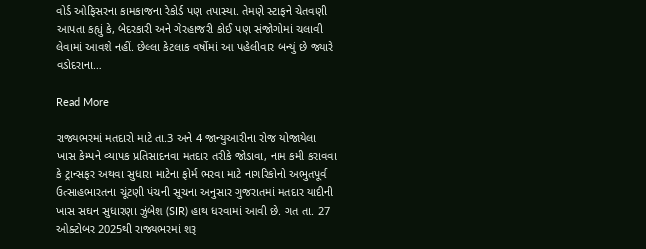વોર્ડ ઓફિસરના કામકાજના રેકોર્ડ પણ તપાસ્યા. તેમણે સ્ટાફને ચેતવણી આપતા કહ્યું કે, બેદરકારી અને ગેરહાજરી કોઈ પણ સંજોગોમાં ચલાવી લેવામાં આવશે નહીં. છેલ્લા કેટલાક વર્ષોમાં આ પહેલીવાર બન્યું છે જ્યારે વડોદરાના…

Read More

રાજ્યભરમાં મતદારો માટે તા.3 અને 4 જાન્યુઆરીના રોજ યોજાયેલા ખાસ કેમ્પને વ્યાપક પ્રતિસાદનવા મતદાર તરીકે જોડાવા, નામ કમી કરાવવા કે ટ્રાન્સફર અથવા સુધારા માટેના ફોર્મ ભરવા માટે નાગરિકોનો અભુતપૂર્વ ઉત્સાહભારતના ચૂંટણી પંચની સૂચના અનુસાર ગુજરાતમાં મતદાર યાદીની ખાસ સઘન સુધારણા ઝુંબેશ (SIR) હાથ ધરવામાં આવી છે. ગત તા. 27 ઓક્ટોબર 2025થી રાજ્યભરમાં શરૂ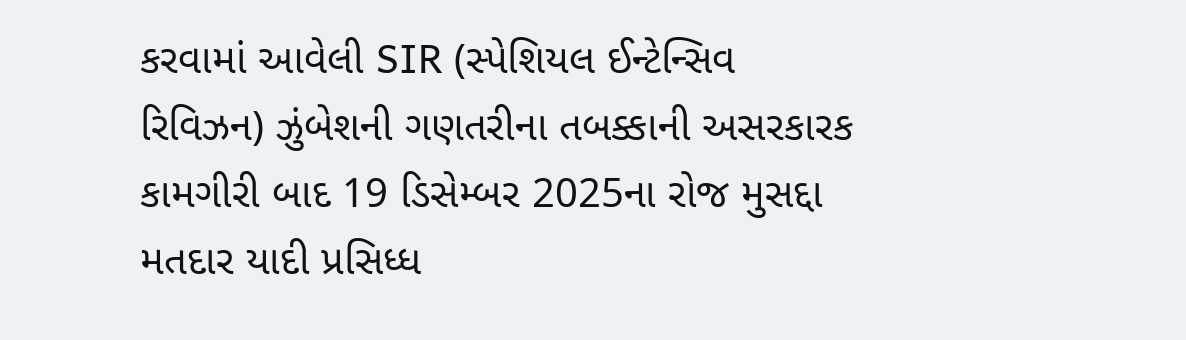કરવામાં આવેલી SIR (સ્પેશિયલ ઈન્ટેન્સિવ રિવિઝન) ઝુંબેશની ગણતરીના તબક્કાની અસરકારક કામગીરી બાદ 19 ડિસેમ્બર 2025ના રોજ મુસદ્દા મતદાર યાદી પ્રસિધ્ધ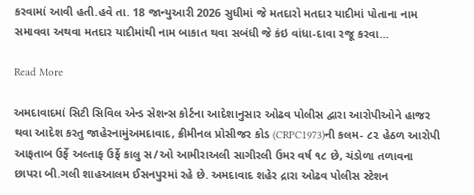કરવામાં આવી હતી.હવે તા. 18 જાન્યુઆરી 2026 સુધીમાં જે મતદારો મતદાર યાદીમાં પોતાના નામ સમાવવા અથવા મતદાર યાદીમાંથી નામ બાકાત થવા સબંધી જે કંઇ વાંધા-દાવા રજૂ કરવા…

Read More

અમદાવાદમાં સિટી સિવિલ એન્ડ સેશન્સ કોર્ટના આદેશાનુસાર ઓઢવ પોલીસ દ્વારા આરોપીઓને હાજર થવા આદેશ કરતુ જાહેરનામુંઅમદાવાદ, ક્રીમીનલ પ્રોસીજર કોડ (CRPC1973)ની કલમ- ૮૨ હેઠળ આરોપી આફતાબ ઉર્ફે અલ્તાફ ઉર્ફે કાલુ સ/ઓ આમીરાઅલી સાગીરલી ઉમર વર્ષ ૧૮ છે, ચંડોળા તળાવના છાપરા બી.ગલી શાહઆલમ ઈસનપુરમાં રહે છે. અમદાવાદ શહેર દ્રારા ઓઢવ પોલીસ સ્ટેશન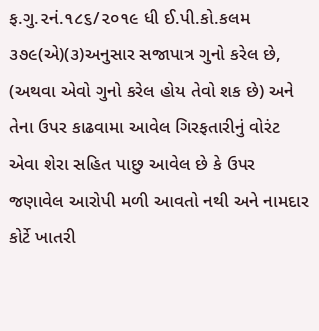ફ.ગુ.૨નં.૧૮૬/૨૦૧૯ ધી ઈ.પી.કો.કલમ ૩૭૯(એ)(૩)અનુસાર સજાપાત્ર ગુનો કરેલ છે, (અથવા એવો ગુનો કરેલ હોય તેવો શક છે) અને તેના ઉપર કાઢવામા આવેલ ગિરફતારીનું વોરંટ એવા શેરા સહિત પાછુ આવેલ છે કે ઉપર જણાવેલ આરોપી મળી આવતો નથી અને નામદાર કોર્ટે ખાતરી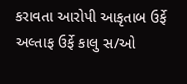કરાવતા આરોપી આકૃતાબ ઉર્ફે અલ્તાફ ઉર્ફે કાલુ સ/ઓ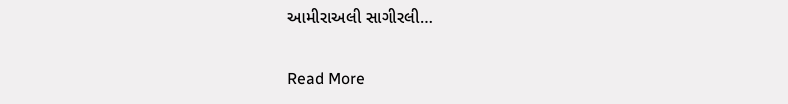આમીરાઅલી સાગીરલી…

Read More